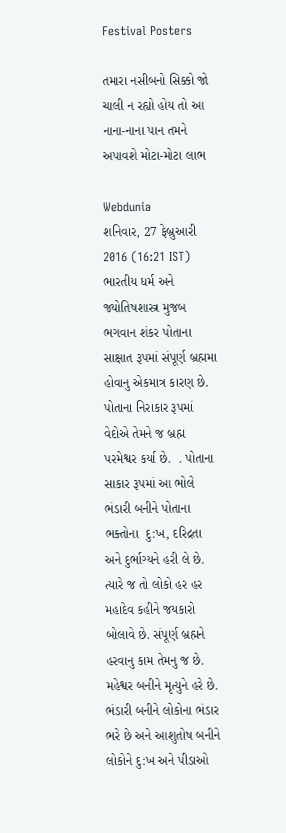Festival Posters

તમારા નસીબનો સિક્કો જો ચાલી ન રહ્યો હોય તો આ નાના-નાના પાન તમને અપાવશે મોટા-મોટા લાભ

Webdunia
શનિવાર, 27 ફેબ્રુઆરી 2016 (16:21 IST)
ભારતીય ધર્મ અને જ્યોતિષશાસ્ત્ર મુજબ ભગવાન શંકર પોતાના સાક્ષાત રૂપમાં સંપૂર્ણ બ્રહ્મમા હોવાનુ એકમાત્ર કારણ છે.  પોતાના નિરાકાર રૂપમાં વેદોએ તેમને જ બ્રહ્મ પરમેશ્વર કર્યા છે.  . પોતાના સાકાર રૂપમાં આ ભોલે ભંડારી બનીને પોતાના ભક્તોના  દુ:ખ, દરિદ્રતા અને દુર્ભાગ્યને હરી લે છે. ત્યારે જ તો લોકો હર હર મહાદેવ કહીને જયકારો બોલાવે છે. સંપૂર્ણ બ્રહ્મને હરવાનુ કામ તેમનુ જ છે. મહેશ્વર બનીને મૃત્યુને હરે છે. ભંડારી બનીને લોકોના ભંડાર ભરે છે અને આશુતોષ બનીને લોકોને દુ:ખ અને પીડાઓ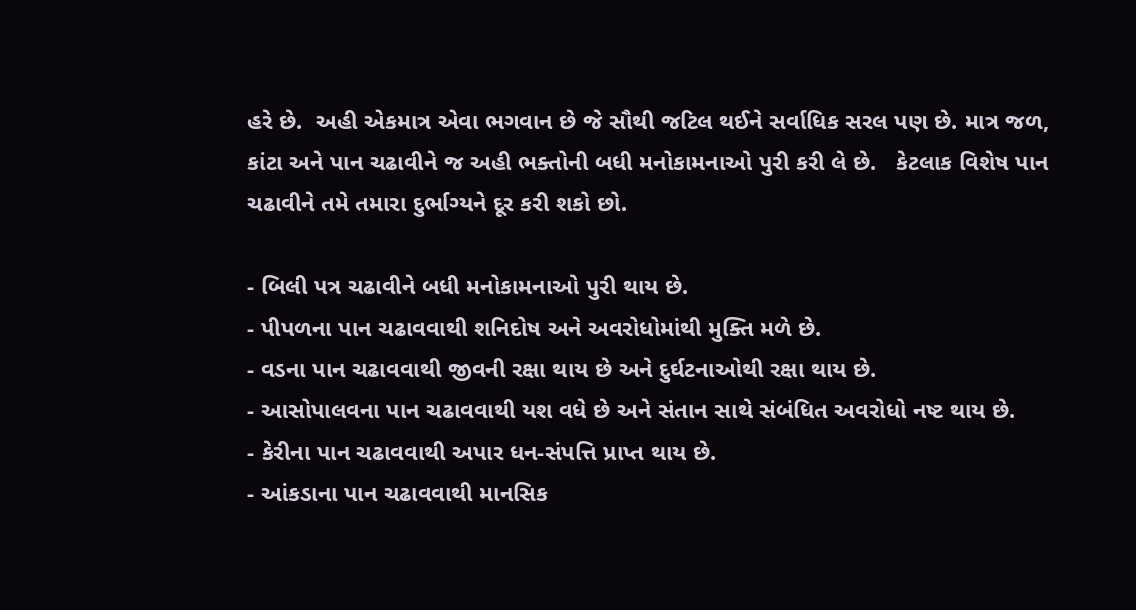હરે છે.  અહી એકમાત્ર એવા ભગવાન છે જે સૌથી જટિલ થઈને સર્વાધિક સરલ પણ છે. માત્ર જળ, કાંટા અને પાન ચઢાવીને જ અહી ભક્તોની બધી મનોકામનાઓ પુરી કરી લે છે.   કેટલાક વિશેષ પાન ચઢાવીને તમે તમારા દુર્ભાગ્યને દૂર કરી શકો છો.

- બિલી પત્ર ચઢાવીને બધી મનોકામનાઓ પુરી થાય છે.
- પીપળના પાન ચઢાવવાથી શનિદોષ અને અવરોધોમાંથી મુક્તિ મળે છે.
- વડના પાન ચઢાવવાથી જીવની રક્ષા થાય છે અને દુર્ઘટનાઓથી રક્ષા થાય છે.
- આસોપાલવના પાન ચઢાવવાથી યશ વધે છે અને સંતાન સાથે સંબંધિત અવરોધો નષ્ટ થાય છે.
- કેરીના પાન ચઢાવવાથી અપાર ધન-સંપત્તિ પ્રાપ્ત થાય છે.
- આંકડાના પાન ચઢાવવાથી માનસિક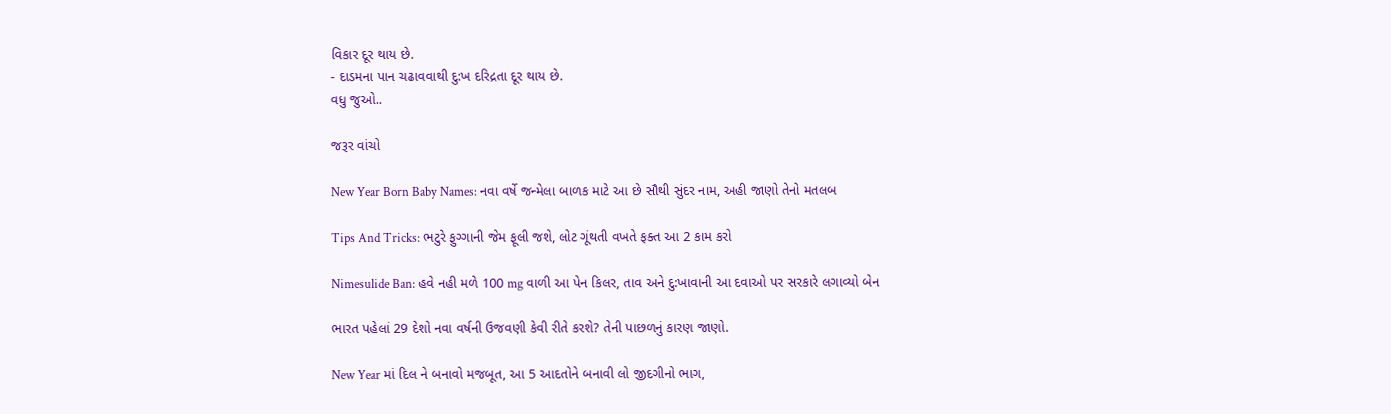વિકાર દૂર થાય છે.
- દાડમના પાન ચઢાવવાથી દુ:ખ દરિદ્રતા દૂર થાય છે.
વધુ જુઓ..

જરૂર વાંચો

New Year Born Baby Names: નવા વર્ષે જન્મેલા બાળક માટે આ છે સૌથી સુંદર નામ, અહી જાણો તેનો મતલબ

Tips And Tricks: ભટુરે ફુગ્ગાની જેમ ફૂલી જશે, લોટ ગૂંથતી વખતે ફક્ત આ 2 કામ કરો

Nimesulide Ban: હવે નહી મળે 100 mg વાળી આ પેન કિલર, તાવ અને દુ:ખાવાની આ દવાઓ પર સરકારે લગાવ્યો બેન

ભારત પહેલાં 29 દેશો નવા વર્ષની ઉજવણી કેવી રીતે કરશે? તેની પાછળનું કારણ જાણો.

New Year માં દિલ ને બનાવો મજબૂત, આ 5 આદતોને બનાવી લો જીદગીનો ભાગ,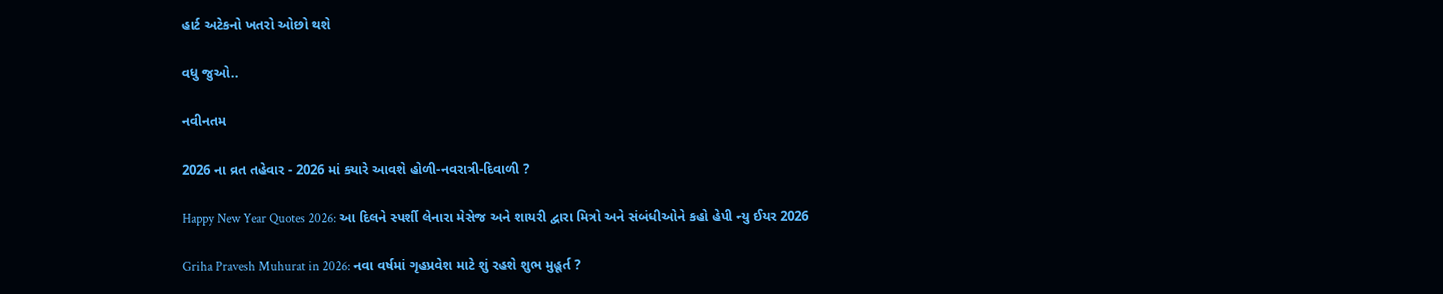હાર્ટ અટેકનો ખતરો ઓછો થશે

વધુ જુઓ..

નવીનતમ

2026 ના વ્રત તહેવાર - 2026 માં ક્યારે આવશે હોળી-નવરાત્રી-દિવાળી ?

Happy New Year Quotes 2026: આ દિલને સ્પર્શી લેનારા મેસેજ અને શાયરી દ્વારા મિત્રો અને સંબંધીઓને કહો હેપી ન્યુ ઈયર 2026

Griha Pravesh Muhurat in 2026: નવા વર્ષમાં ગૃહપ્રવેશ માટે શું રહશે શુભ મુહૂર્ત ?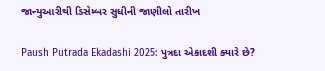જાન્યુઆરીથી ડિસેમ્બર સુધીની જાણીલો તારીખ

Paush Putrada Ekadashi 2025: પુત્રદા એકાદશી ક્યારે છે?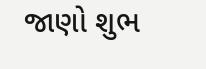જાણો શુભ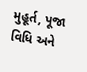મુહૂર્ત, પૂજા વિધિ અને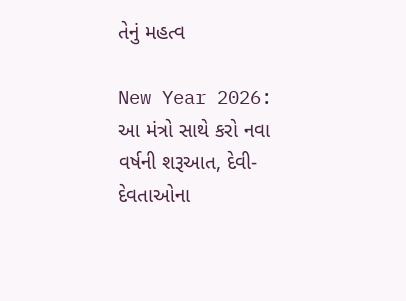તેનું મહત્વ

New Year 2026: આ મંત્રો સાથે કરો નવા વર્ષની શરૂઆત, દેવી-દેવતાઓના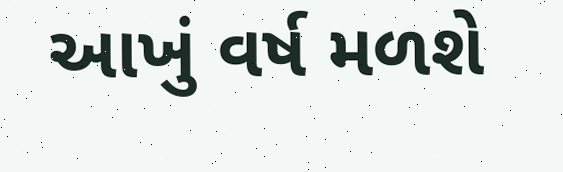આખું વર્ષ મળશે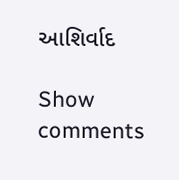આશિર્વાદ

Show comments